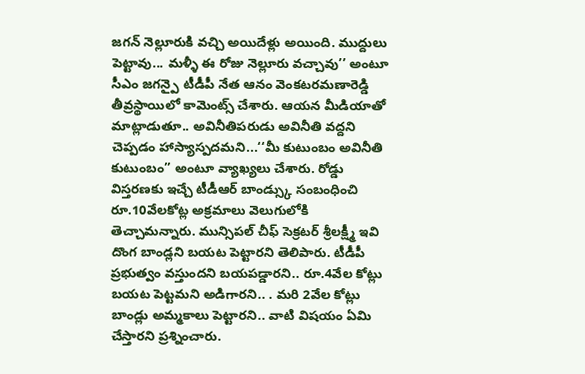జగన్ నెల్లూరుకి వచ్చి అయిదేళ్లు అయింది. ముద్దులు పెట్టావు... మళ్ళీ ఈ రోజు నెల్లూరు వచ్చావు’’ అంటూ సీఎం జగన్పై టీడీపీ నేత ఆనం వెంకటరమణారెడ్డి తీవ్రస్థాయిలో కామెంట్స్ చేశారు. ఆయన మీడియాతో మాట్లాడుతూ.. అవినీతిపరుడు అవినీతి వద్దని చెప్పడం హాస్యాస్పదమని...‘‘మీ కుటుంబం అవినీతి కుటుంబం’’ అంటూ వ్యాఖ్యలు చేశారు. రోడ్డు విస్తరణకు ఇచ్చే టీడీఆర్ బాండ్స్కు సంబంధించి రూ.10వేలకోట్ల అక్రమాలు వెలుగులోకి తెచ్చామన్నారు. మున్సిపల్ చీఫ్ సెక్రటర్ శ్రీలక్ష్మీ ఇవి దొంగ బాండ్లని బయట పెట్టారని తెలిపారు. టీడీపీ ప్రభుత్వం వస్తుందని బయపడ్డారని.. రూ.4వేల కోట్లు బయట పెట్టమని అడిగారని.. . మరి 2వేల కోట్లు బాండ్లు అమ్మకాలు పెట్టారని.. వాటి విషయం ఏమి చేస్తారని ప్రశ్నించారు.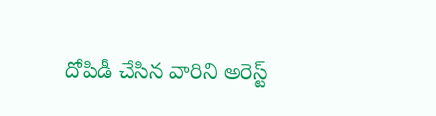దోపిడీ చేసిన వారిని అరెస్ట్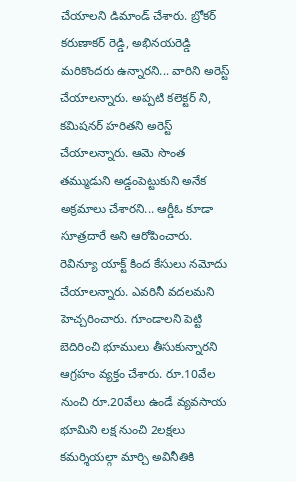చేయాలని డిమాండ్ చేశారు. బ్రోకర్ కరుణాకర్ రెడ్డి, అభినయరెడ్డి మరికొందరు ఉన్నారని... వారిని అరెస్ట్ చేయాలన్నారు. అప్పటి కలెక్టర్ ని, కమిషనర్ హరితని అరెస్ట్ చేయాలన్నారు. ఆమె సొంత తమ్ముడుని అడ్డంపెట్టుకుని అనేక అక్రమాలు చేశారని... ఆర్డీఓ కూడా సూత్రదారే అని ఆరోపించారు. రెవిన్యూ యాక్ట్ కింద కేసులు నమోదు చేయాలన్నారు. ఎవరినీ వదలమని హెచ్చరించారు. గూండాలని పెట్టి బెదిరించి భూములు తీసుకున్నారని ఆగ్రహం వ్యక్తం చేశారు. రూ.10వేల నుంచి రూ.20వేలు ఉండే వ్యవసాయ భూమిని లక్ష నుంచి 2లక్షలు కమర్శియల్గా మార్చి అవినీతికి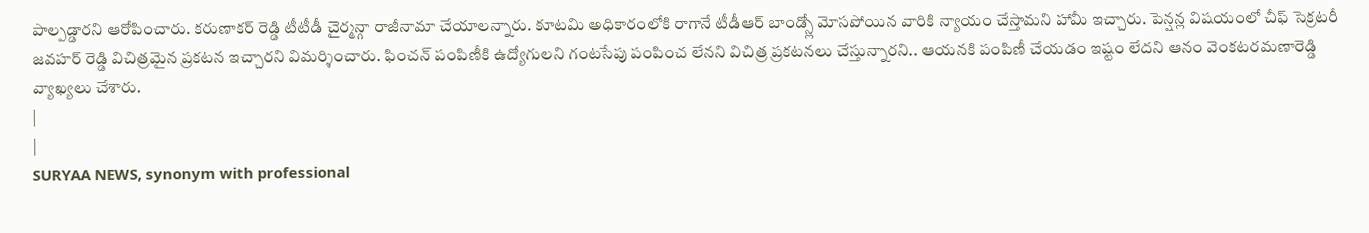పాల్పడ్డారని ఆరోపించారు. కరుణాకర్ రెడ్డి టీటీడీ చైర్మన్గా రాజీనామా చేయాలన్నారు. కూటమి అధికారంలోకి రాగానే టీడీఆర్ బాండ్స్లో మోసపోయిన వారికి న్యాయం చేస్తామని హామీ ఇచ్చారు. పెన్షన్ల విషయంలో చీఫ్ సెక్రటరీ జవహర్ రెడ్డి విచిత్రమైన ప్రకటన ఇచ్చారని విమర్శించారు. ఫించన్ పంపిణీకి ఉద్యోగులని గంటసేపు పంపించ లేనని విచిత్ర ప్రకటనలు చేస్తున్నారని.. ఆయనకి పంపిణీ చేయడం ఇష్టం లేదని ఆనం వెంకటరమణారెడ్డి వ్యాఖ్యలు చేశారు.
|
|
SURYAA NEWS, synonym with professional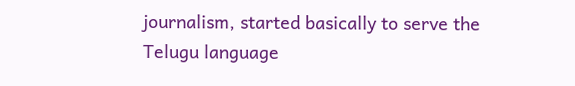journalism, started basically to serve the Telugu language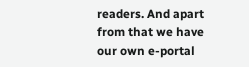readers. And apart from that we have our own e-portal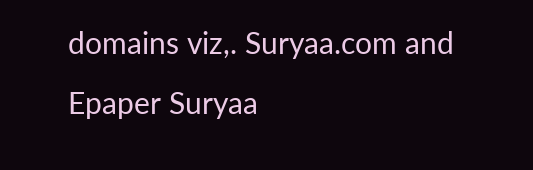domains viz,. Suryaa.com and Epaper Suryaa